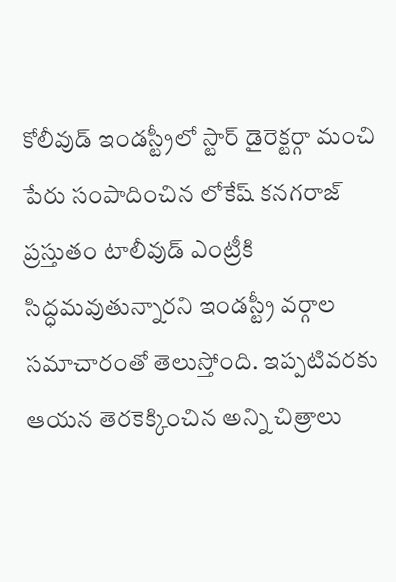కోలీవుడ్ ఇండస్ట్రీలో స్టార్ డైరెక్టర్గా మంచి పేరు సంపాదించిన లోకేష్ కనగరాజ్ ప్రస్తుతం టాలీవుడ్ ఎంట్రీకి సిద్ధమవుతున్నారని ఇండస్ట్రీ వర్గాల సమాచారంతో తెలుస్తోంది. ఇప్పటివరకు ఆయన తెరకెక్కించిన అన్ని చిత్రాలు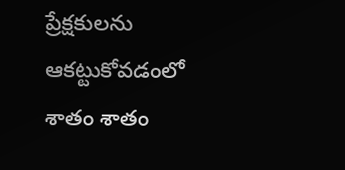ప్రేక్షకులను ఆకట్టుకోవడంలో శాతం శాతం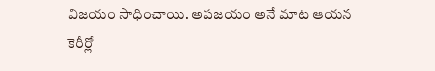విజయం సాధించాయి. అపజయం అనే మాట ఆయన కెరీర్లో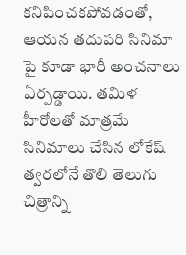కనిపించకపోవడంతో, ఆయన తదుపరి సినిమా పై కూడా భారీ అంచనాలు ఏర్పడ్డాయి. తమిళ హీరోలతో మాత్రమే సినిమాలు చేసిన లోకేష్ త్వరలోనే తొలి తెలుగు చిత్రాన్ని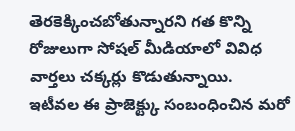తెరకెక్కించబోతున్నారని గత కొన్ని రోజులుగా సోషల్ మీడియాలో వివిధ వార్తలు చక్కర్లు కొడుతున్నాయి.
ఇటీవల ఈ ప్రాజెక్ట్కు సంబంధించిన మరో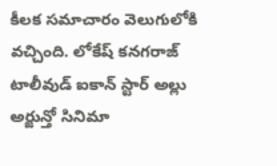కీలక సమాచారం వెలుగులోకి వచ్చింది. లోకేష్ కనగరాజ్ టాలీవుడ్ ఐకాన్ స్టార్ అల్లు అర్జున్తో సినిమా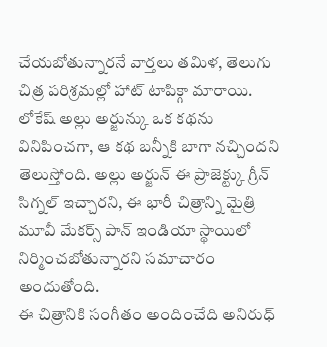చేయబోతున్నారనే వార్తలు తమిళ, తెలుగు చిత్ర పరిశ్రమల్లో హాట్ టాపిక్గా మారాయి. లోకేష్ అల్లు అర్జున్కు ఒక కథను వినిపించగా, ఆ కథ బన్నీకి బాగా నచ్చిందని తెలుస్తోంది. అల్లు అర్జున్ ఈ ప్రాజెక్ట్కు గ్రీన్ సిగ్నల్ ఇచ్చారని, ఈ భారీ చిత్రాన్ని మైత్రి మూవీ మేకర్స్ పాన్ ఇండియా స్థాయిలో నిర్మించబోతున్నారని సమాచారం అందుతోంది.
ఈ చిత్రానికి సంగీతం అందించేది అనిరుధ్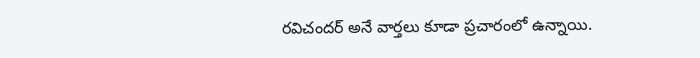రవిచందర్ అనే వార్తలు కూడా ప్రచారంలో ఉన్నాయి.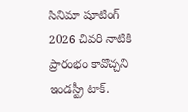సినిమా షూటింగ్ 2026 చివరి నాటికి ప్రారంభం కావొచ్చని ఇండస్ట్రీ టాక్.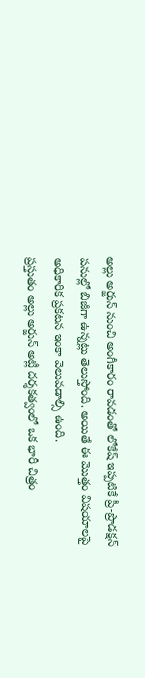అల్లు అర్జున్ నుంచి అంగీకారం రావడంతో లోకేష్ ఇప్పటికే ప్రీ-ప్రొడక్షన్ పనుల్లో బిజీగా ఉన్నట్లు తెలుస్తోంది. అయితే ఈ మొత్తం విషయాలపై అధికారిక ప్రకటన ఇంకా వెలువడాల్సి ఉంది.
ప్రస్తుతం అల్లు అర్జున్ అట్లీ దర్శకత్వంలో ఒక భారీ చిత్రం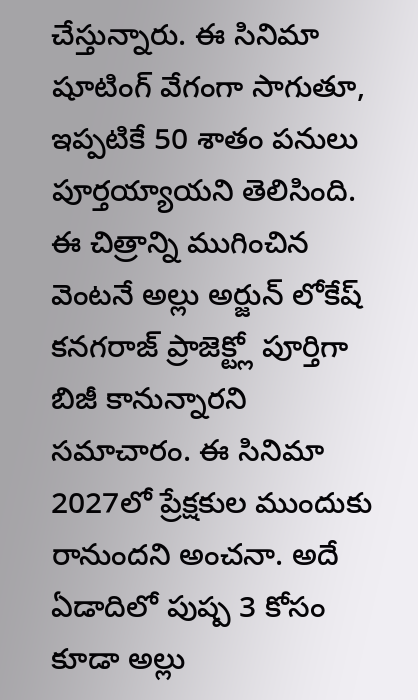చేస్తున్నారు. ఈ సినిమా షూటింగ్ వేగంగా సాగుతూ, ఇప్పటికే 50 శాతం పనులు పూర్తయ్యాయని తెలిసింది. ఈ చిత్రాన్ని ముగించిన వెంటనే అల్లు అర్జున్ లోకేష్ కనగరాజ్ ప్రాజెక్ట్లో పూర్తిగా బిజీ కానున్నారని సమాచారం. ఈ సినిమా 2027లో ప్రేక్షకుల ముందుకు రానుందని అంచనా. అదే ఏడాదిలో పుష్ప 3 కోసం కూడా అల్లు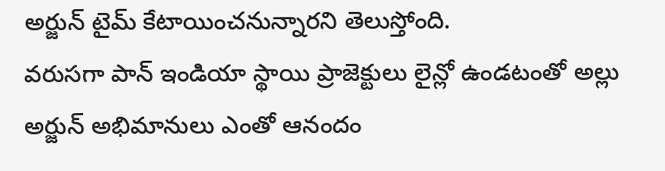అర్జున్ టైమ్ కేటాయించనున్నారని తెలుస్తోంది.
వరుసగా పాన్ ఇండియా స్థాయి ప్రాజెక్టులు లైన్లో ఉండటంతో అల్లు అర్జున్ అభిమానులు ఎంతో ఆనందం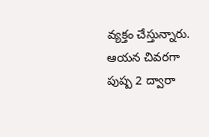వ్యక్తం చేస్తున్నారు. ఆయన చివరగా పుష్ప 2 ద్వారా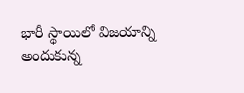భారీ స్థాయిలో విజయాన్ని అందుకున్న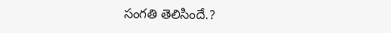సంగతి తెలిసిందే.?